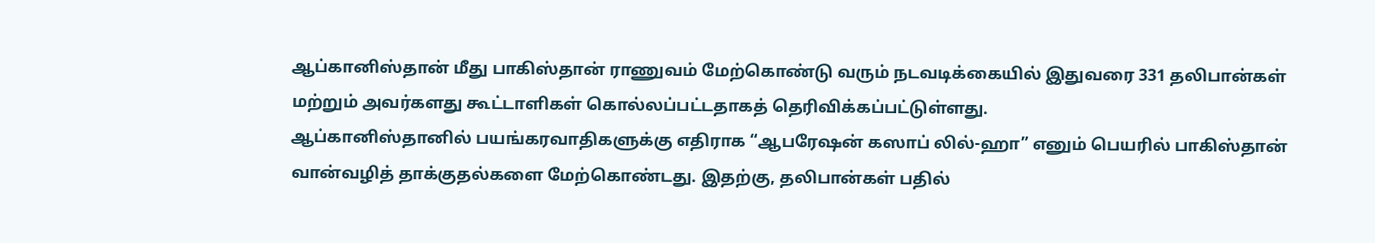ஆப்கானிஸ்தான் மீது பாகிஸ்தான் ராணுவம் மேற்கொண்டு வரும் நடவடிக்கையில் இதுவரை 331 தலிபான்கள் மற்றும் அவர்களது கூட்டாளிகள் கொல்லப்பட்டதாகத் தெரிவிக்கப்பட்டுள்ளது.
ஆப்கானிஸ்தானில் பயங்கரவாதிகளுக்கு எதிராக “ஆபரேஷன் கஸாப் லில்-ஹா” எனும் பெயரில் பாகிஸ்தான் வான்வழித் தாக்குதல்களை மேற்கொண்டது. இதற்கு, தலிபான்கள் பதில்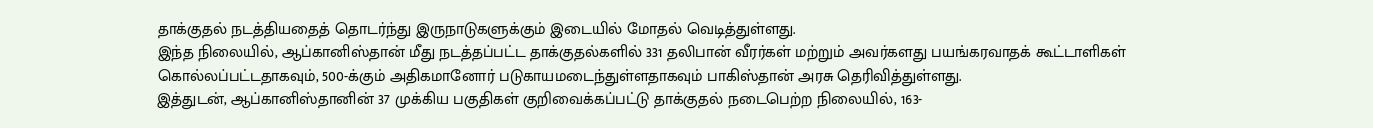தாக்குதல் நடத்தியதைத் தொடர்ந்து இருநாடுகளுக்கும் இடையில் மோதல் வெடித்துள்ளது.
இந்த நிலையில், ஆப்கானிஸ்தான் மீது நடத்தப்பட்ட தாக்குதல்களில் 331 தலிபான் வீரர்கள் மற்றும் அவர்களது பயங்கரவாதக் கூட்டாளிகள் கொல்லப்பட்டதாகவும், 500-க்கும் அதிகமானோர் படுகாயமடைந்துள்ளதாகவும் பாகிஸ்தான் அரசு தெரிவித்துள்ளது.
இத்துடன், ஆப்கானிஸ்தானின் 37 முக்கிய பகுதிகள் குறிவைக்கப்பட்டு தாக்குதல் நடைபெற்ற நிலையில், 163-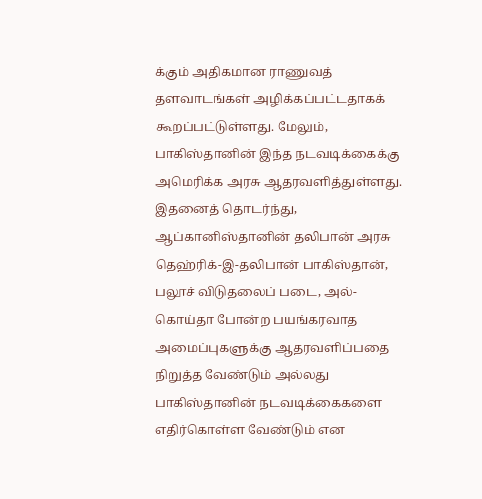க்கும் அதிகமான ராணுவத் தளவாடங்கள் அழிக்கப்பட்டதாகக் கூறப்பட்டுள்ளது. மேலும், பாகிஸ்தானின் இந்த நடவடிக்கைக்கு அமெரிக்க அரசு ஆதரவளித்துள்ளது.
இதனைத் தொடர்ந்து, ஆப்கானிஸ்தானின் தலிபான் அரசு தெஹ்ரிக்-இ-தலிபான் பாகிஸ்தான், பலூச் விடுதலைப் படை, அல்-கொய்தா போன்ற பயங்கரவாத அமைப்புகளுக்கு ஆதரவளிப்பதை நிறுத்த வேண்டும் அல்லது பாகிஸ்தானின் நடவடிக்கைகளை எதிர்கொள்ள வேண்டும் என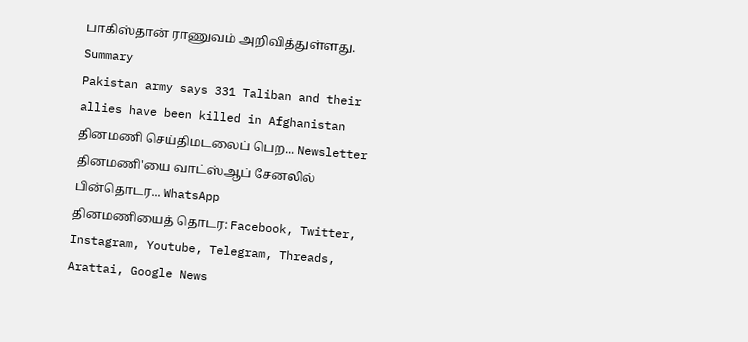பாகிஸ்தான் ராணுவம் அறிவித்துள்ளது.
Summary
Pakistan army says 331 Taliban and their allies have been killed in Afghanistan
தினமணி செய்திமடலைப் பெற... Newsletter
தினமணி'யை வாட்ஸ்ஆப் சேனலில் பின்தொடர... WhatsApp
தினமணியைத் தொடர: Facebook, Twitter, Instagram, Youtube, Telegram, Threads, Arattai, Google News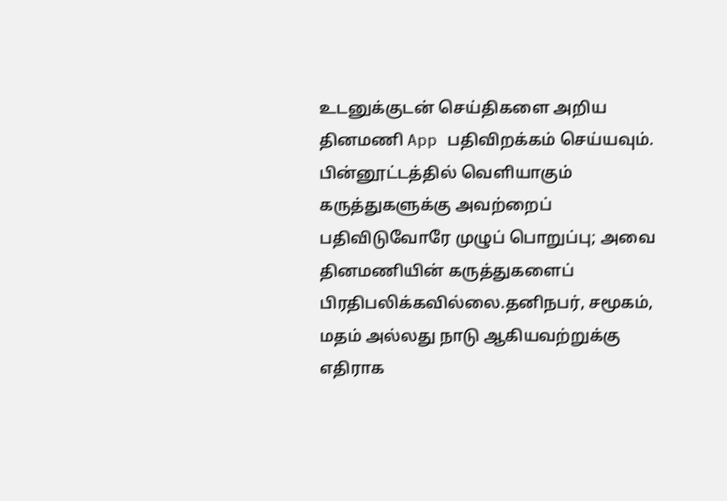உடனுக்குடன் செய்திகளை அறிய தினமணி App பதிவிறக்கம் செய்யவும்.
பின்னூட்டத்தில் வெளியாகும் கருத்துகளுக்கு அவற்றைப் பதிவிடுவோரே முழுப் பொறுப்பு; அவை தினமணியின் கருத்துகளைப் பிரதிபலிக்கவில்லை.தனிநபர், சமூகம், மதம் அல்லது நாடு ஆகியவற்றுக்கு எதிராக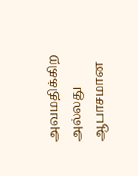அவமதிக்கிற அல்லது ஆபாசமான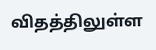விதத்திலுள்ள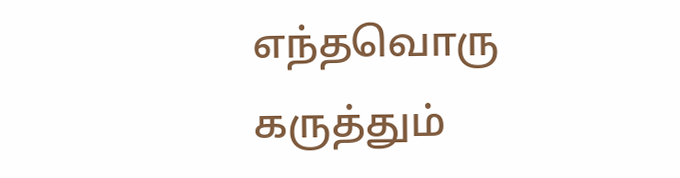எந்தவொரு கருத்தும்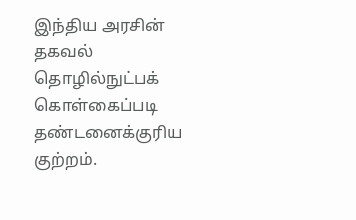இந்திய அரசின் தகவல் தொழில்நுட்பக் கொள்கைப்படி தண்டனைக்குரிய குற்றம்.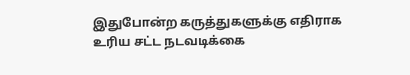இதுபோன்ற கருத்துகளுக்கு எதிராக உரிய சட்ட நடவடிக்கை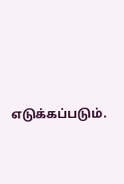எடுக்கப்படும்.